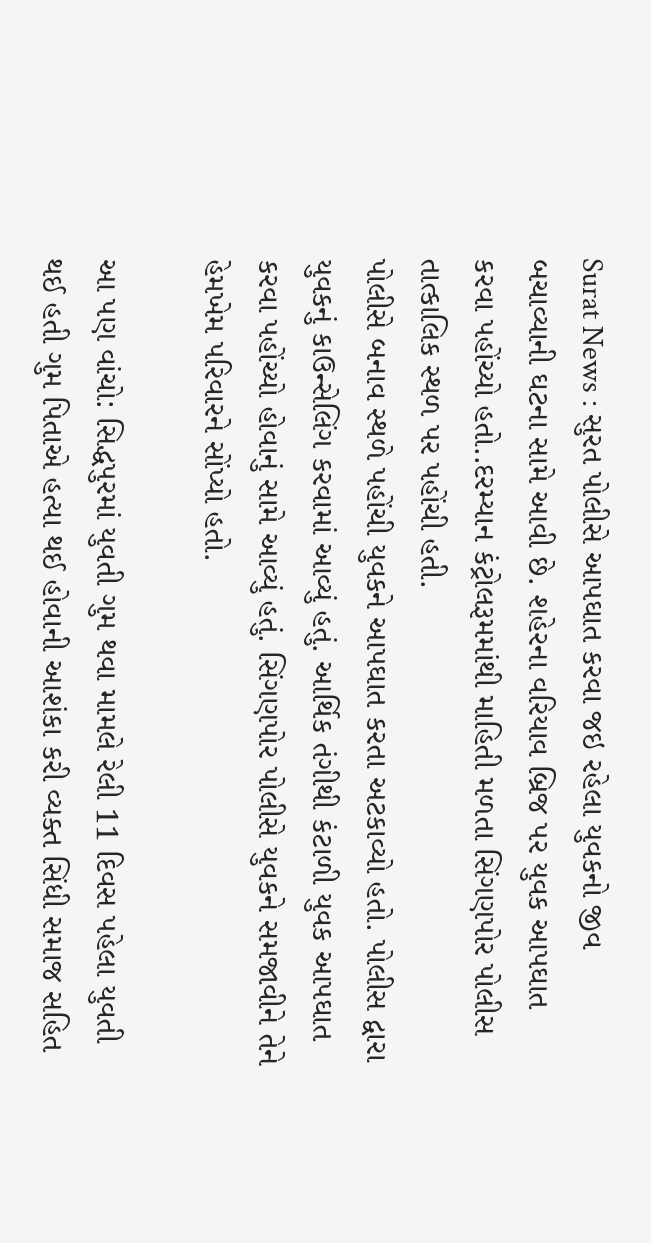Surat News : સુરત પોલીસે આપઘાત કરવા જઇ રહેલા યુવકનો જીવ બચાવ્યાની ઘટના સામે આવી છે. શહેરના વરિયાવ બ્રિજ પર યુવક આપઘાત કરવા પહોંચ્યો હતો..દરમ્યાન કંટ્રોલરૂમમાંથી માહિતી મળતા સિંગણપોર પોલીસ તાત્કાલિક સ્થળ પર પહોંચી હતી.
પોલીસે બનાવ સ્થળે પહોંચી યુવકને આપઘાત કરતા અટકાવ્યો હતો. પોલીસ દ્વારા યુવકનું કાઉન્સેલિંગ કરવામાં આવ્યું હતું. આર્થિક તંગીથી કંટાળી યુવક આપઘાત કરવા પહોંચ્યો હોવાનું સામે આવ્યું હતું. સિંગણપોર પોલીસે યુવકને સમજાવીને તેને હેમખેમ પરિવારને સોંપ્યો હતો.

આ પણ વાંચો: સિદ્ધપુરમાં યુવતી ગુમ થવા મામલે રેલી 11 દિવસ પહેલા યુવતી થઈ હતી ગુમ પિતાએ હત્યા થઈ હોવાની આશંકા કરી વ્યક્ત સિંધી સમાજ સહિત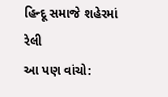હિન્દૂ સમાજે શહેરમાં રેલી
આ પણ વાંચો: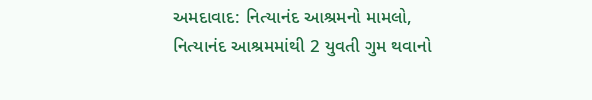અમદાવાદ: નિત્યાનંદ આશ્રમનો મામલો, નિત્યાનંદ આશ્રમમાંથી 2 યુવતી ગુમ થવાનો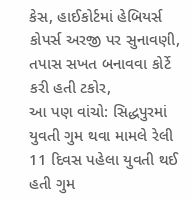કેસ, હાઈકોર્ટમાં હેબિયર્સ કોપર્સ અરજી પર સુનાવણી, તપાસ સખત બનાવવા કોર્ટે કરી હતી ટકોર,
આ પણ વાંચો: સિદ્ધપુરમાં યુવતી ગુમ થવા મામલે રેલી 11 દિવસ પહેલા યુવતી થઈ હતી ગુમ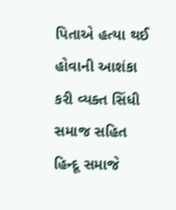પિતાએ હત્યા થઈ હોવાની આશંકા કરી વ્યક્ત સિંધી સમાજ સહિત હિન્દૂ સમાજે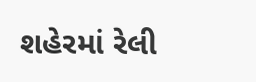શહેરમાં રેલી